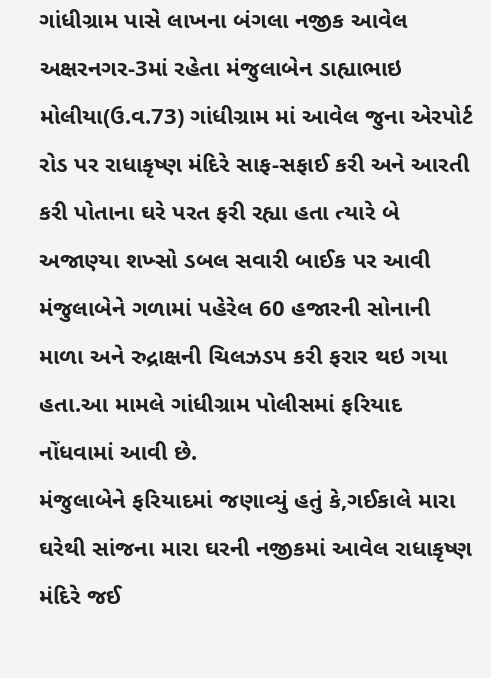ગાંધીગ્રામ પાસે લાખના બંગલા નજીક આવેલ અક્ષરનગર-3માં રહેતા મંજુલાબેન ડાહ્યાભાઇ મોલીયા(ઉ.વ.73) ગાંધીગ્રામ માં આવેલ જુના એરપોર્ટ રોડ પર રાધાકૃષ્ણ મંદિરે સાફ-સફાઈ કરી અને આરતી કરી પોતાના ઘરે પરત ફરી રહ્યા હતા ત્યારે બે અજાણ્યા શખ્સો ડબલ સવારી બાઈક પર આવી મંજુલાબેને ગળામાં પહેરેલ 60 હજારની સોનાની માળા અને રુદ્રાક્ષની ચિલઝડપ કરી ફરાર થઇ ગયા હતા.આ મામલે ગાંધીગ્રામ પોલીસમાં ફરિયાદ નોંધવામાં આવી છે.
મંજુલાબેને ફરિયાદમાં જણાવ્યું હતું કે,ગઈકાલે મારા ઘરેથી સાંજના મારા ઘરની નજીકમાં આવેલ રાધાકૃષ્ણ મંદિરે જઈ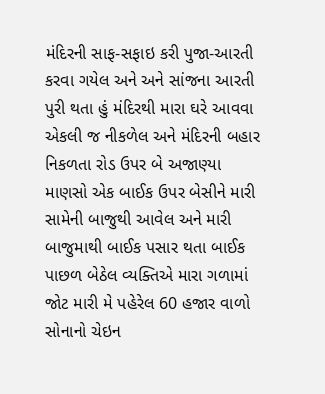મંદિરની સાફ-સફાઇ કરી પુજા-આરતી કરવા ગયેલ અને અને સાંજના આરતી પુરી થતા હું મંદિરથી મારા ઘરે આવવા એકલી જ નીકળેલ અને મંદિરની બહાર નિકળતા રોડ ઉપર બે અજાણ્યા માણસો એક બાઈક ઉપર બેસીને મારી સામેની બાજુથી આવેલ અને મારી બાજુમાથી બાઈક પસાર થતા બાઈક પાછળ બેઠેલ વ્યક્તિએ મારા ગળામાં જોટ મારી મે પહેરેલ 60 હજાર વાળો સોનાનો ચેઇન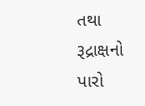તથા રૂદ્રાક્ષનો પારો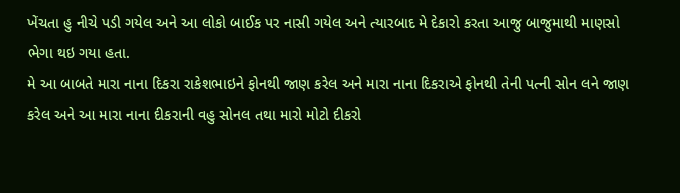ખેંચતા હુ નીચે પડી ગયેલ અને આ લોકો બાઈક પર નાસી ગયેલ અને ત્યારબાદ મે દેકારો કરતા આજુ બાજુમાથી માણસો ભેગા થઇ ગયા હતા.
મે આ બાબતે મારા નાના દિકરા રાકેશભાઇને ફોનથી જાણ કરેલ અને મારા નાના દિકરાએ ફોનથી તેની પત્ની સોન લને જાણ કરેલ અને આ મારા નાના દીકરાની વહુ સોનલ તથા મારો મોટો દીકરો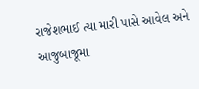રાજેશભાઈ ત્યા મારી પાસે આવેલ અને આજુબાજૂમા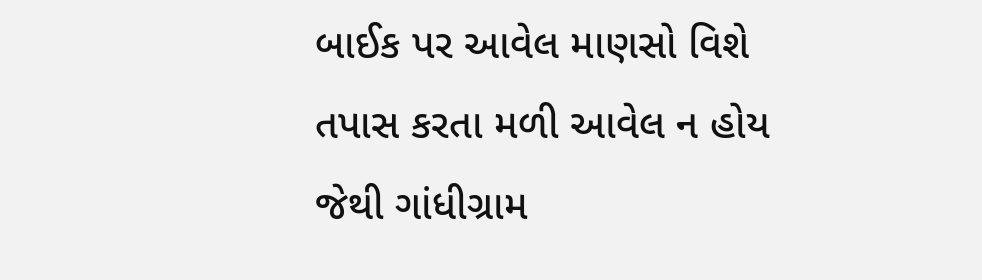બાઈક પર આવેલ માણસો વિશે તપાસ કરતા મળી આવેલ ન હોય જેથી ગાંધીગ્રામ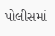પોલીસમાં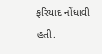ફરિયાદ નોંધાવી હતી.